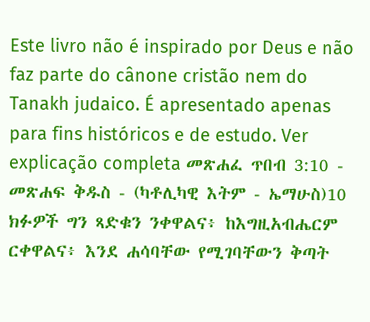Este livro não é inspirado por Deus e não faz parte do cânone cristão nem do Tanakh judaico. É apresentado apenas para fins históricos e de estudo. Ver explicação completa መጽሐፈ ጥበብ 3:10 - መጽሐፍ ቅዱስ - (ካቶሊካዊ እትም - ኤማሁስ)10 ክፉዎች ግን ጻድቁን ንቀዋልና፥ ከእግዚአብሔርም ርቀዋልና፥ እንደ ሐሳባቸው የሚገባቸውን ቅጣት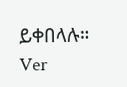ይቀበላሉ። Ver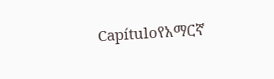Capítuloየአማርኛ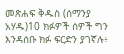መጽሐፍ ቅዱስ (ሰማንያ አሃዱ)10 ክፉዎች ሰዎች ግን እንዳሰቡ ክፉ ፍርድን ያገኛሉ፥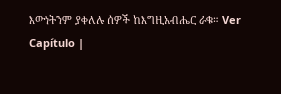እውነትንም ያቀለሉ ሰዎች ከእግዚአብሔር ራቁ። Ver Capítulo |